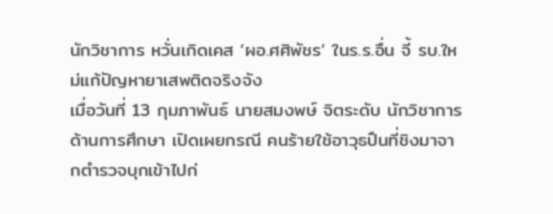นักวิชาการ หวั่นเกิดเคส ‘ผอ.ศศิพัชร’ ในร.ร.อื่น จี้ รบ.ใหม่แก้ปัญหายาเสพติดจริงจัง
เมื่อวันที่ 13 กุมภาพันธ์ นายสมงพษ์ จิตระดับ นักวิชาการด้านการศึกษา เปิดเผยกรณี คนร้ายใช้อาวุธปืนที่ชิงมาจากตำรวจบุกเข้าไปก่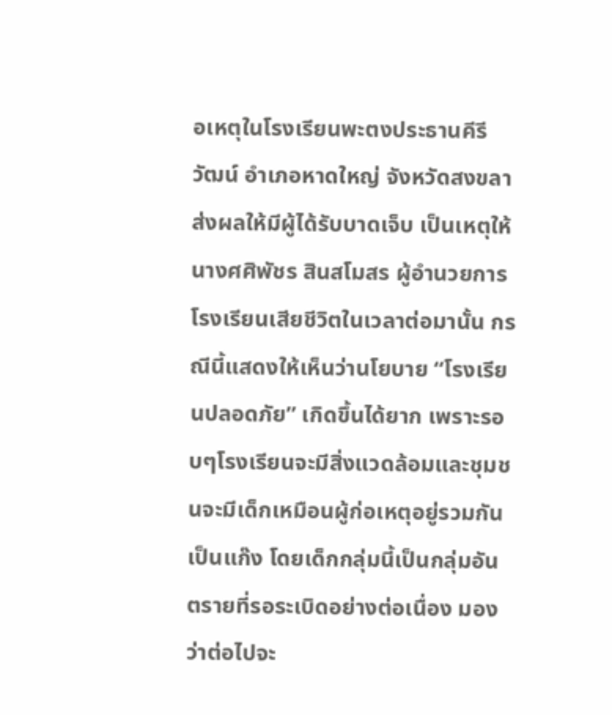อเหตุในโรงเรียนพะตงประธานคีรีวัฒน์ อำเภอหาดใหญ่ จังหวัดสงขลา ส่งผลให้มีผู้ได้รับบาดเจ็บ เป็นเหตุให้ นางศศิพัชร สินสโมสร ผู้อำนวยการโรงเรียนเสียชีวิตในเวลาต่อมานั้น กรณีนี้แสดงให้เห็นว่านโยบาย “โรงเรียนปลอดภัย” เกิดขึ้นได้ยาก เพราะรอบๆโรงเรียนจะมีสิ่งแวดล้อมและชุมชนจะมีเด็กเหมือนผู้ก่อเหตุอยู่รวมกันเป็นแก๊ง โดยเด็กกลุ่มนี้เป็นกลุ่มอันตรายที่รอระเบิดอย่างต่อเนื่อง มองว่าต่อไปจะ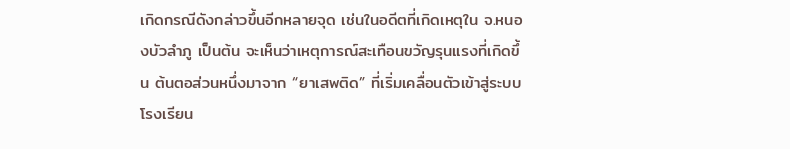เกิดกรณีดังกล่าวขึ้นอีกหลายจุด เช่นในอดีตที่เกิดเหตุใน จ.หนองบัวลำภู เป็นต้น จะเห็นว่าเหตุการณ์สะเทือนขวัญรุนแรงที่เกิดขึ้น ต้นตอส่วนหนึ่งมาจาก “ยาเสพติด” ที่เริ่มเคลื่อนตัวเข้าสู่ระบบโรงเรียน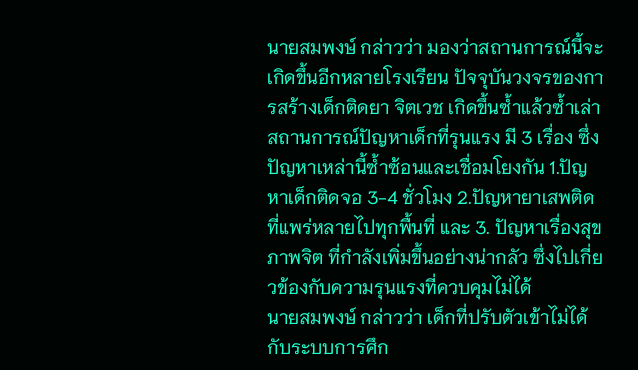นายสมพงษ์ กล่าวว่า มองว่าสถานการณ์นี้จะเกิดขึ้นอีกหลายโรงเรียน ปัจจุบันวงจรของการสร้างเด็กติดยา จิตเวช เกิดขึ้นซ้ำแล้วซ้ำเล่า สถานการณ์ปัญหาเด็กที่รุนแรง มี 3 เรื่อง ซึ่งปัญหาเหล่านี้ซ้ำซ้อนและเชื่อมโยงกัน 1.ปัญหาเด็กติดจอ 3-4 ชั่วโมง 2.ปัญหายาเสพติด ที่แพร่หลายไปทุกพื้นที่ และ 3. ปัญหาเรื่องสุขภาพจิต ที่กำลังเพิ่มขึ้นอย่างน่ากลัว ซึ่งไปเกี่ยวข้องกับความรุนแรงที่ควบคุมไม่ได้
นายสมพงษ์ กล่าวว่า เด็กที่ปรับตัวเข้าไม่ได้กับระบบการศึก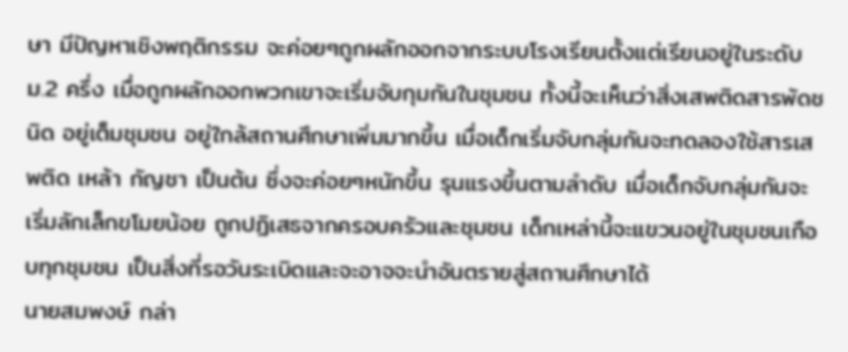ษา มีปัญหาเชิงพฤติกรรม จะค่อยๆถูกผลักออกจากระบบโรงเรียนตั้งแต่เรียนอยู่ในระดับ ม.2 ครึ่ง เมื่อถูกผลักออกพวกเขาจะเริ่มจับกุมกันในชุมชน ทั้งนี้จะเห็นว่าสิ่งเสพติดสารพัดชนิด อยู่เต็มชุมชน อยู่ใกล้สถานศึกษาเพิ่มมากขึ้น เมื่อเด็กเริ่มจับกลุ่มกันจะทดลองใช้สารเสพติด เหล้า กัญชา เป็นต้น ซึ่งจะค่อยๆหนักขึ้น รุนแรงขึ้นตามลำดับ เมื่อเด็กจับกลุ่มกันจะเริ่มลักเล็กขโมยน้อย ถูกปฏิเสธจากครอบครัวและชุมชน เด็กเหล่านี้จะแขวนอยู่ในชุมชนเกือบทุกชุมชน เป็นสิ่งที่รอวันระเบิดและจะอาจจะนำอันตรายสู่สถานศึกษาได้
นายสมพงษ์ กล่า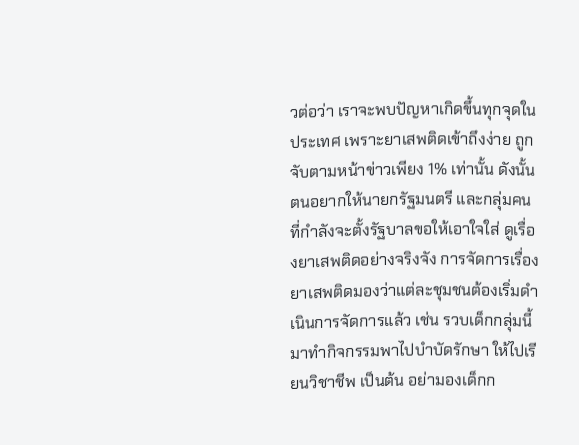วต่อว่า เราจะพบปัญหาเกิดขึ้นทุกจุดในประเทศ เพราะยาเสพติดเข้าถึงง่าย ถูกจับตามหน้าข่าวเพียง 1% เท่านั้น ดังนั้น ตนอยากให้นายกรัฐมนตรี และกลุ่มคนที่กำลังจะตั้งรัฐบาลขอให้เอาใจใส่ ดูเรื่องยาเสพติดอย่างจริงจัง การจัดการเรื่องยาเสพติดมองว่าแต่ละชุมชนต้องเริ่มดำเนินการจัดการแล้ว เช่น รวบเด็กกลุ่มนี้มาทำกิจกรรมพาไปบำบัดรักษา ให้ไปเรียนวิชาชีพ เป็นต้น อย่ามองเด็กก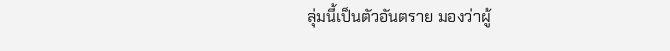ลุ่มนี้เป็นตัวอันตราย มองว่าผู้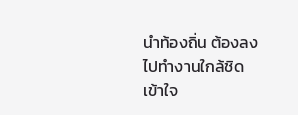นำท้องถิ่น ต้องลงไปทำงานใกล้ชิดเข้าใจ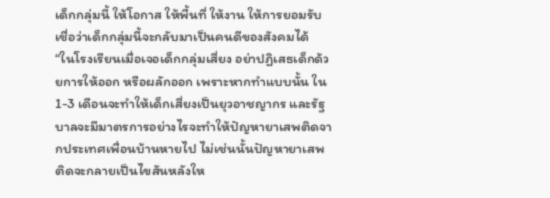เด็กกลุ่มนี้ ให้โอกาส ให้พื้นที่ ให้งาน ให้การยอมรับ เชื่อว่าเด็กกลุ่มนี้จะกลับมาเป็นคนดีของสังคมได้
“ในโรงเรียนเมื่อเจอเด็กกลุ่มเสี่ยง อย่าปฏิเสธเด็กด้วยการให้ออก หรือผลักออก เพราะหากทำแบบนั้น ใน 1-3 เดือนจะทำให้เด็กเสี่ยงเป็นยุวอาชญากร และรัฐบาลจะมีมาตรการอย่างไรจะทำให้ปัญหายาเสพติดจากประเทศเพื่อนบ้านหายไป ไม่เช่นนั้นปัญหายาเสพติดจะกลายเป็นไขสันหลังให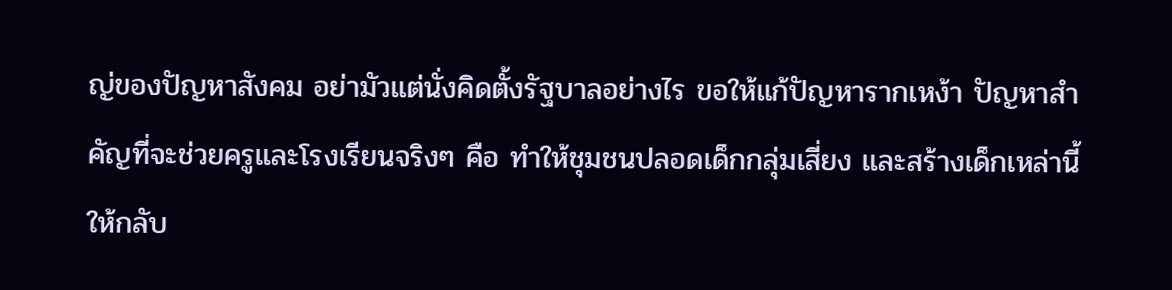ญ่ของปัญหาสังคม อย่ามัวแต่นั่งคิดตั้งรัฐบาลอย่างไร ขอให้แก้ปัญหารากเหง้า ปัญหาสำคัญที่จะช่วยครูและโรงเรียนจริงๆ คือ ทำให้ชุมชนปลอดเด็กกลุ่มเสี่ยง และสร้างเด็กเหล่านี้ให้กลับ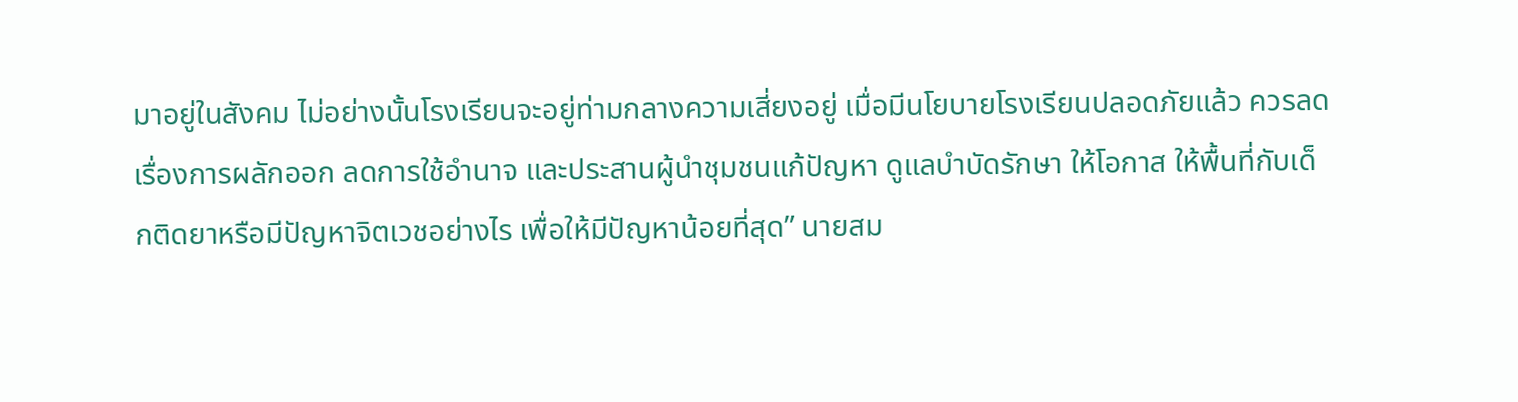มาอยู่ในสังคม ไม่อย่างนั้นโรงเรียนจะอยู่ท่ามกลางความเสี่ยงอยู่ เมื่อมีนโยบายโรงเรียนปลอดภัยแล้ว ควรลดเรื่องการผลักออก ลดการใช้อำนาจ และประสานผู้นำชุมชนแก้ปัญหา ดูแลบำบัดรักษา ให้โอกาส ให้พื้นที่กับเด็กติดยาหรือมีปัญหาจิตเวชอย่างไร เพื่อให้มีปัญหาน้อยที่สุด” นายสม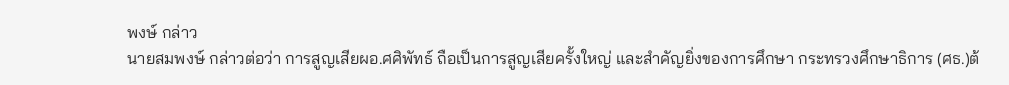พงษ์ กล่าว
นายสมพงษ์ กล่าวต่อว่า การสูญเสียผอ.ศศิพัทธ์ ถือเป็นการสูญเสียครั้งใหญ่ และสำคัญยิ่งของการศึกษา กระทรวงศึกษาธิการ (ศธ.)ต้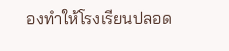องทำให้โรงเรียนปลอด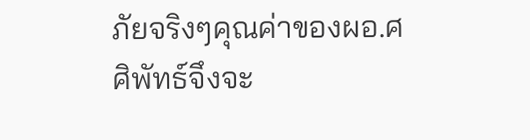ภัยจริงๆคุณค่าของผอ.ศศิพัทธ์จึงจะ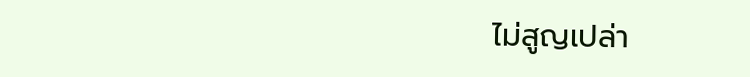ไม่สูญเปล่า